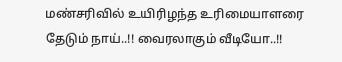மண்சரிவில் உயிரிழந்த உரிமையாளரை தேடும் நாய்..!! வைரலாகும் வீடியோ..!!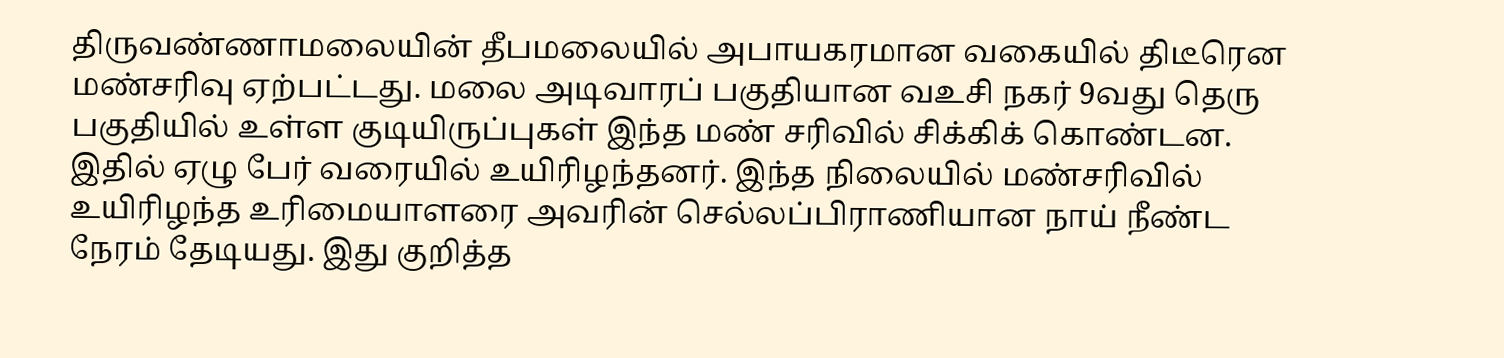திருவண்ணாமலையின் தீபமலையில் அபாயகரமான வகையில் திடீரென மண்சரிவு ஏற்பட்டது. மலை அடிவாரப் பகுதியான வஉசி நகர் 9வது தெரு பகுதியில் உள்ள குடியிருப்புகள் இந்த மண் சரிவில் சிக்கிக் கொண்டன. இதில் ஏழு பேர் வரையில் உயிரிழந்தனர். இந்த நிலையில் மண்சரிவில் உயிரிழந்த உரிமையாளரை அவரின் செல்லப்பிராணியான நாய் நீண்ட நேரம் தேடியது. இது குறித்த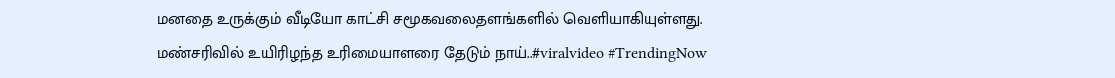மனதை உருக்கும் வீடியோ காட்சி சமூகவலைதளங்களில் வெளியாகியுள்ளது.
மண்சரிவில் உயிரிழந்த உரிமையாளரை தேடும் நாய்..#viralvideo #TrendingNow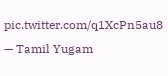pic.twitter.com/q1XcPn5au8
— Tamil Yugam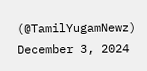(@TamilYugamNewz) December 3, 2024